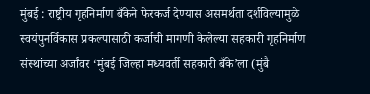मुंबई : राष्ट्रीय गृहनिर्माण बँकेने फेरकर्ज देण्यास असमर्थता दर्शविल्यामुळे स्वयंपुनर्विकास प्रकल्पासाठी कर्जाची मागणी केलेल्या सहकारी गृहनिर्माण संस्थांच्या अर्जांवर ‘मुंबई जिल्हा मध्यवर्ती सहकारी बँके’ला (मुंबै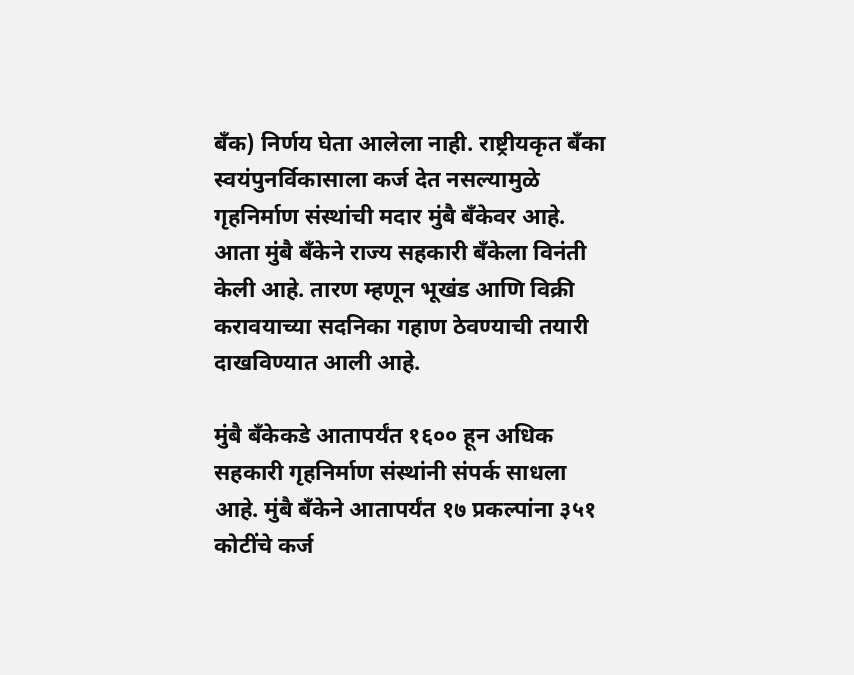बँक) निर्णय घेता आलेला नाही. राष्ट्रीयकृत बँका स्वयंपुनर्विकासाला कर्ज देत नसल्यामुळे गृहनिर्माण संस्थांची मदार मुंबै बँकेवर आहे. आता मुंबै बँकेने राज्य सहकारी बँकेला विनंती केली आहे. तारण म्हणून भूखंड आणि विक्री करावयाच्या सदनिका गहाण ठेवण्याची तयारी दाखविण्यात आली आहे.

मुंबै बँकेकडे आतापर्यंत १६०० हून अधिक सहकारी गृहनिर्माण संस्थांनी संपर्क साधला आहे. मुंबै बँकेने आतापर्यंत १७ प्रकल्पांना ३५१ कोटींचे कर्ज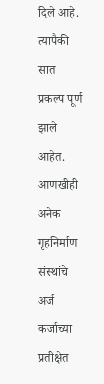दिले आहे. त्यापैकी सात प्रकल्प पूर्ण झाले आहेत. आणखीही अनेक गृहनिर्माण संस्थांचे अर्ज कर्जाच्या प्रतीक्षेत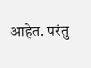आहेत. परंतु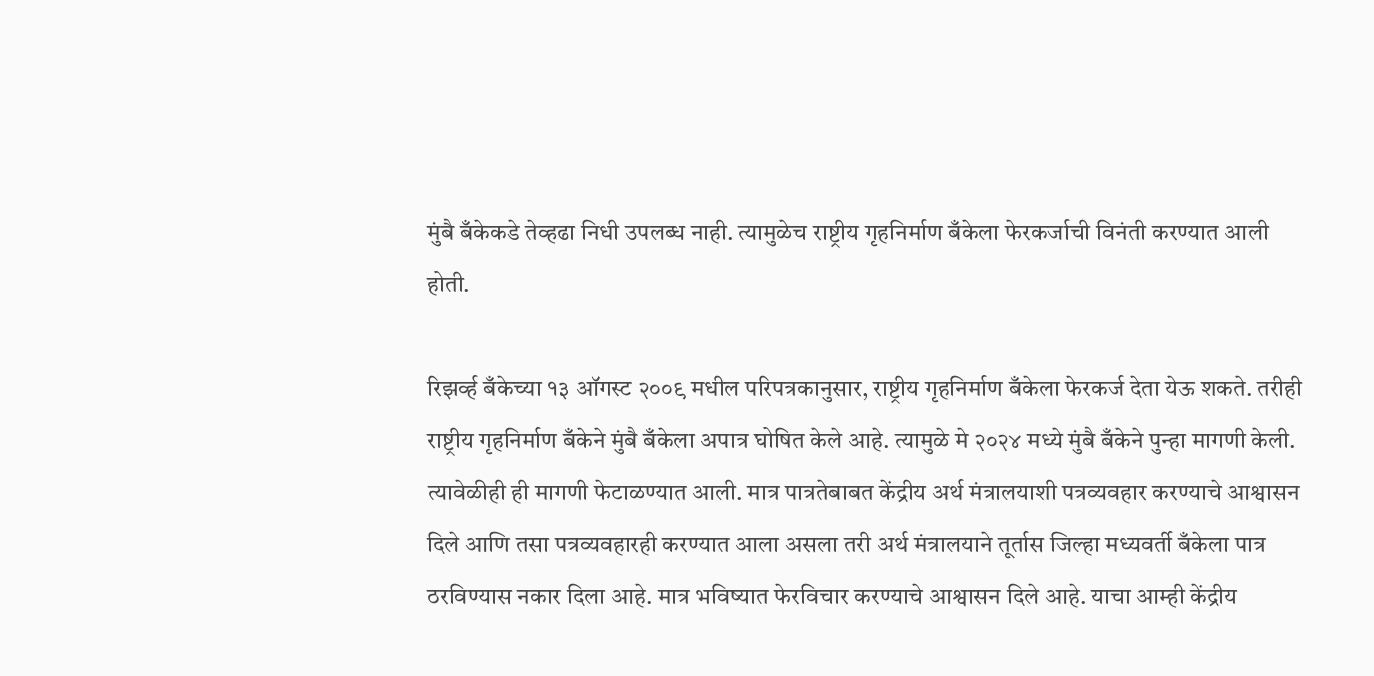मुंबै बँकेकडे तेव्हढा निधी उपलब्ध नाही. त्यामुळेच राष्ट्रीय गृहनिर्माण बँकेला फेरकर्जाची विनंती करण्यात आली होती.

रिझर्व्ह बँकेच्या १३ ऑगस्ट २००९ मधील परिपत्रकानुसार, राष्ट्रीय गृहनिर्माण बँकेला फेरकर्ज देता येऊ शकते. तरीही राष्ट्रीय गृहनिर्माण बँकेने मुंबै बँकेला अपात्र घोषित केले आहे. त्यामुळे मे २०२४ मध्ये मुंबै बँकेने पुन्हा मागणी केली. त्यावेळीही ही मागणी फेटाळण्यात आली. मात्र पात्रतेबाबत केंद्रीय अर्थ मंत्रालयाशी पत्रव्यवहार करण्याचे आश्वासन दिले आणि तसा पत्रव्यवहारही करण्यात आला असला तरी अर्थ मंत्रालयाने तूर्तास जिल्हा मध्यवर्ती बँकेला पात्र ठरविण्यास नकार दिला आहे. मात्र भविष्यात फेरविचार करण्याचे आश्वासन दिले आहे. याचा आम्ही केंद्रीय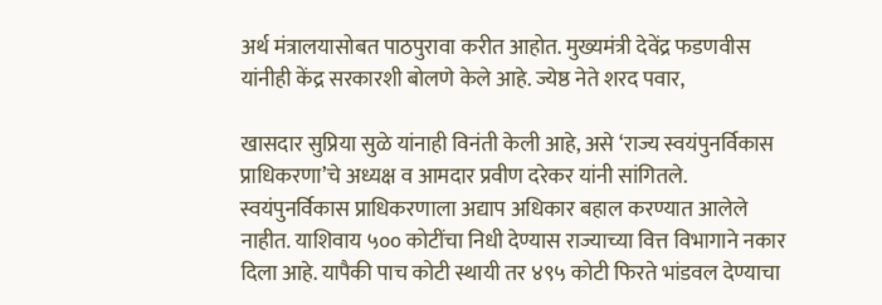अर्थ मंत्रालयासोबत पाठपुरावा करीत आहोत. मुख्यमंत्री देवेंद्र फडणवीस यांनीही केंद्र सरकारशी बोलणे केले आहे. ज्येष्ठ नेते शरद पवार,

खासदार सुप्रिया सुळे यांनाही विनंती केली आहे, असे ‘राज्य स्वयंपुनर्विकास प्राधिकरणा’चे अध्यक्ष व आमदार प्रवीण दरेकर यांनी सांगितले.
स्वयंपुनर्विकास प्राधिकरणाला अद्याप अधिकार बहाल करण्यात आलेले नाहीत. याशिवाय ५०० कोटींचा निधी देण्यास राज्याच्या वित्त विभागाने नकार दिला आहे. यापैकी पाच कोटी स्थायी तर ४९५ कोटी फिरते भांडवल देण्याचा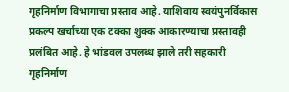गृहनिर्माण विभागाचा प्रस्ताव आहे. याशिवाय स्वयंपुनर्विकास प्रकल्प खर्चाच्या एक टक्का शुक्क आकारण्याचा प्रस्तावही प्रलंबित आहे. हे भांडवल उपलब्ध झाले तरी सहकारी गृहनिर्माण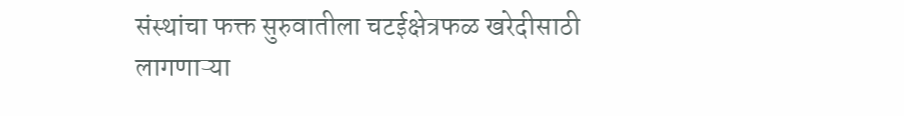संस्थांचा फक्त सुरुवातीला चटईक्षेत्रफळ खरेदीसाठी लागणाऱ्या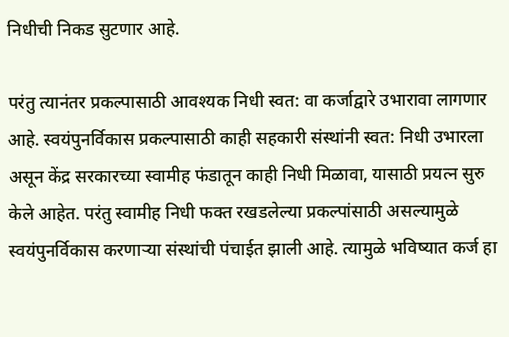निधीची निकड सुटणार आहे.

परंतु त्यानंतर प्रकल्पासाठी आवश्यक निधी स्वत: वा कर्जाद्वारे उभारावा लागणार आहे. स्वयंपुनर्विकास प्रकल्पासाठी काही सहकारी संस्थांनी स्वत: निधी उभारला असून केंद्र सरकारच्या स्वामीह फंडातून काही निधी मिळावा, यासाठी प्रयत्न सुरु केले आहेत. परंतु स्वामीह निधी फक्त रखडलेल्या प्रकल्पांसाठी असल्यामुळे स्वयंपुनर्विकास करणाऱ्या संस्थांची पंचाईत झाली आहे. त्यामुळे भविष्यात कर्ज हा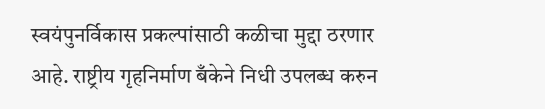स्वयंपुनर्विकास प्रकल्पांसाठी कळीचा मुद्दा ठरणार आहे. राष्ट्रीय गृहनिर्माण बँकेने निधी उपलब्ध करुन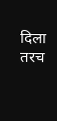दिला तरच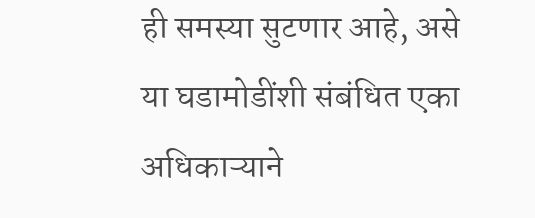ही समस्या सुटणार आहे, असे या घडामोडींशी संबंधित एका अधिकाऱ्याने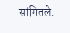सांगितले.